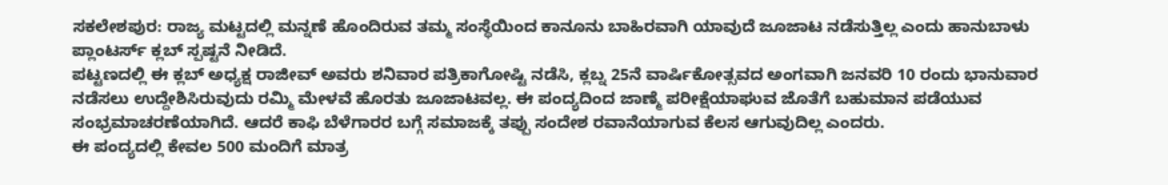ಸಕಲೇಶಪುರ: ರಾಜ್ಯ ಮಟ್ಟದಲ್ಲಿ ಮನ್ನಣೆ ಹೊಂದಿರುವ ತಮ್ಮ ಸಂಸ್ಥೆಯಿಂದ ಕಾನೂನು ಬಾಹಿರವಾಗಿ ಯಾವುದೆ ಜೂಜಾಟ ನಡೆಸುತ್ತಿಲ್ಲ ಎಂದು ಹಾನುಬಾಳು ಪ್ಲಾಂಟರ್ಸ್ ಕ್ಲಬ್ ಸ್ಪಷ್ಟನೆ ನೀಡಿದೆ.
ಪಟ್ಟಣದಲ್ಲಿ ಈ ಕ್ಲಬ್ ಅಧ್ಯಕ್ಷ ರಾಜೀವ್ ಅವರು ಶನಿವಾರ ಪತ್ರಿಕಾಗೋಷ್ಟಿ ನಡೆಸಿ, ಕ್ಲಬ್ನ 25ನೆ ವಾರ್ಷಿಕೋತ್ಸವದ ಅಂಗವಾಗಿ ಜನವರಿ 10 ರಂದು ಭಾನುವಾರ ನಡೆಸಲು ಉದ್ದೇಶಿಸಿರುವುದು ರಮ್ಮಿ ಮೇಳವೆ ಹೊರತು ಜೂಜಾಟವಲ್ಲ. ಈ ಪಂದ್ಯದಿಂದ ಜಾಣ್ಮೆ ಪರೀಕ್ಷೆಯಾಘುವ ಜೊತೆಗೆ ಬಹುಮಾನ ಪಡೆಯುವ ಸಂಭ್ರಮಾಚರಣೆಯಾಗಿದೆ. ಆದರೆ ಕಾಫಿ ಬೆಳೆಗಾರರ ಬಗ್ಗೆ ಸಮಾಜಕ್ಕೆ ತಪ್ಪು ಸಂದೇಶ ರವಾನೆಯಾಗುವ ಕೆಲಸ ಆಗುವುದಿಲ್ಲ ಎಂದರು.
ಈ ಪಂದ್ಯದಲ್ಲಿ ಕೇವಲ 500 ಮಂದಿಗೆ ಮಾತ್ರ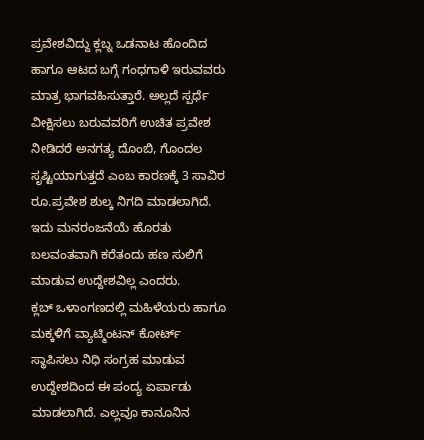ಪ್ರವೇಶವಿದ್ದು ಕ್ಲಬ್ನ ಒಡನಾಟ ಹೊಂದಿದ ಹಾಗೂ ಆಟದ ಬಗ್ಗೆ ಗಂಧಗಾಳಿ ಇರುವವರು ಮಾತ್ರ ಭಾಗವಹಿಸುತ್ತಾರೆ. ಅಲ್ಲದೆ ಸ್ಪರ್ಧೆ ವೀಕ್ಷಿಸಲು ಬರುವವರಿಗೆ ಉಚಿತ ಪ್ರವೇಶ ನೀಡಿದರೆ ಅನಗತ್ಯ ದೊಂಬಿ, ಗೊಂದಲ ಸೃಷ್ಟಿಯಾಗುತ್ತದೆ ಎಂಬ ಕಾರಣಕ್ಕೆ 3 ಸಾವಿರ ರೂ.ಪ್ರವೇಶ ಶುಲ್ಕ ನಿಗದಿ ಮಾಡಲಾಗಿದೆ. ಇದು ಮನರಂಜನೆಯೆ ಹೊರತು ಬಲವಂತವಾಗಿ ಕರೆತಂದು ಹಣ ಸುಲಿಗೆ ಮಾಡುವ ಉದ್ದೇಶವಿಲ್ಲ ಎಂದರು.
ಕ್ಲಬ್ ಒಳಾಂಗಣದಲ್ಲಿ ಮಹಿಳೆಯರು ಹಾಗೂ ಮಕ್ಕಳಿಗೆ ವ್ಯಾಟ್ಮಿಂಟನ್ ಕೋರ್ಟ್ ಸ್ಥಾಪಿಸಲು ನಿಧಿ ಸಂಗ್ರಹ ಮಾಡುವ ಉದ್ದೇಶದಿಂದ ಈ ಪಂದ್ಯ ಏರ್ಪಾಡು ಮಾಡಲಾಗಿದೆ. ಎಲ್ಲವೂ ಕಾನೂನಿನ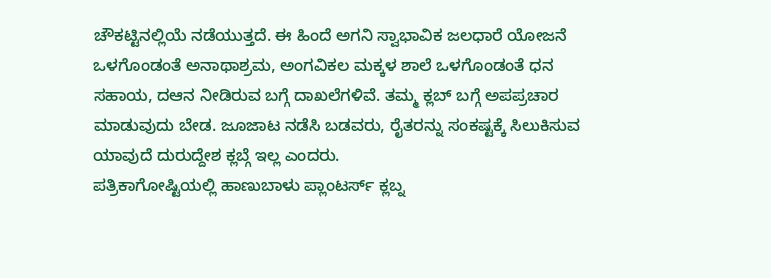ಚೌಕಟ್ಟಿನಲ್ಲಿಯೆ ನಡೆಯುತ್ತದೆ. ಈ ಹಿಂದೆ ಅಗನಿ ಸ್ವಾಭಾವಿಕ ಜಲಧಾರೆ ಯೋಜನೆ ಒಳಗೊಂಡಂತೆ ಅನಾಥಾಶ್ರಮ, ಅಂಗವಿಕಲ ಮಕ್ಕಳ ಶಾಲೆ ಒಳಗೊಂಡಂತೆ ಧನ ಸಹಾಯ, ದಆನ ನೀಡಿರುವ ಬಗ್ಗೆ ದಾಖಲೆಗಳಿವೆ. ತಮ್ಮ ಕ್ಲಬ್ ಬಗ್ಗೆ ಅಪಪ್ರಚಾರ ಮಾಡುವುದು ಬೇಡ. ಜೂಜಾಟ ನಡೆಸಿ ಬಡವರು, ರೈತರನ್ನು ಸಂಕಷ್ಟಕ್ಕೆ ಸಿಲುಕಿಸುವ ಯಾವುದೆ ದುರುದ್ದೇಶ ಕ್ಲಬ್ಗೆ ಇಲ್ಲ ಎಂದರು.
ಪತ್ರಿಕಾಗೋಷ್ಟಿಯಲ್ಲಿ ಹಾಣುಬಾಳು ಪ್ಲಾಂಟರ್ಸ್ ಕ್ಲಬ್ನ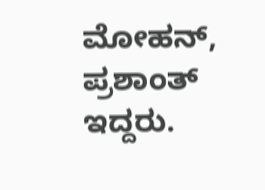ಮೋಹನ್, ಪ್ರಶಾಂತ್ ಇದ್ದರು.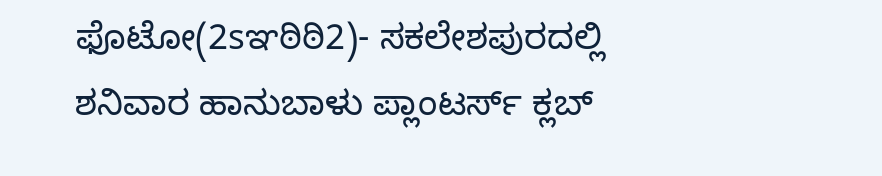ಫೊಟೋ(2sಞಠಿಠಿ2)- ಸಕಲೇಶಪುರದಲ್ಲಿ ಶನಿವಾರ ಹಾನುಬಾಳು ಪ್ಲಾಂಟರ್ಸ್ ಕ್ಲಬ್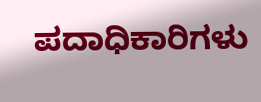ಪದಾಧಿಕಾರಿಗಳು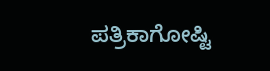ಪತ್ರಿಕಾಗೋಷ್ಟಿ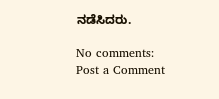ನಡೆಸಿದರು.

No comments:
Post a Comment